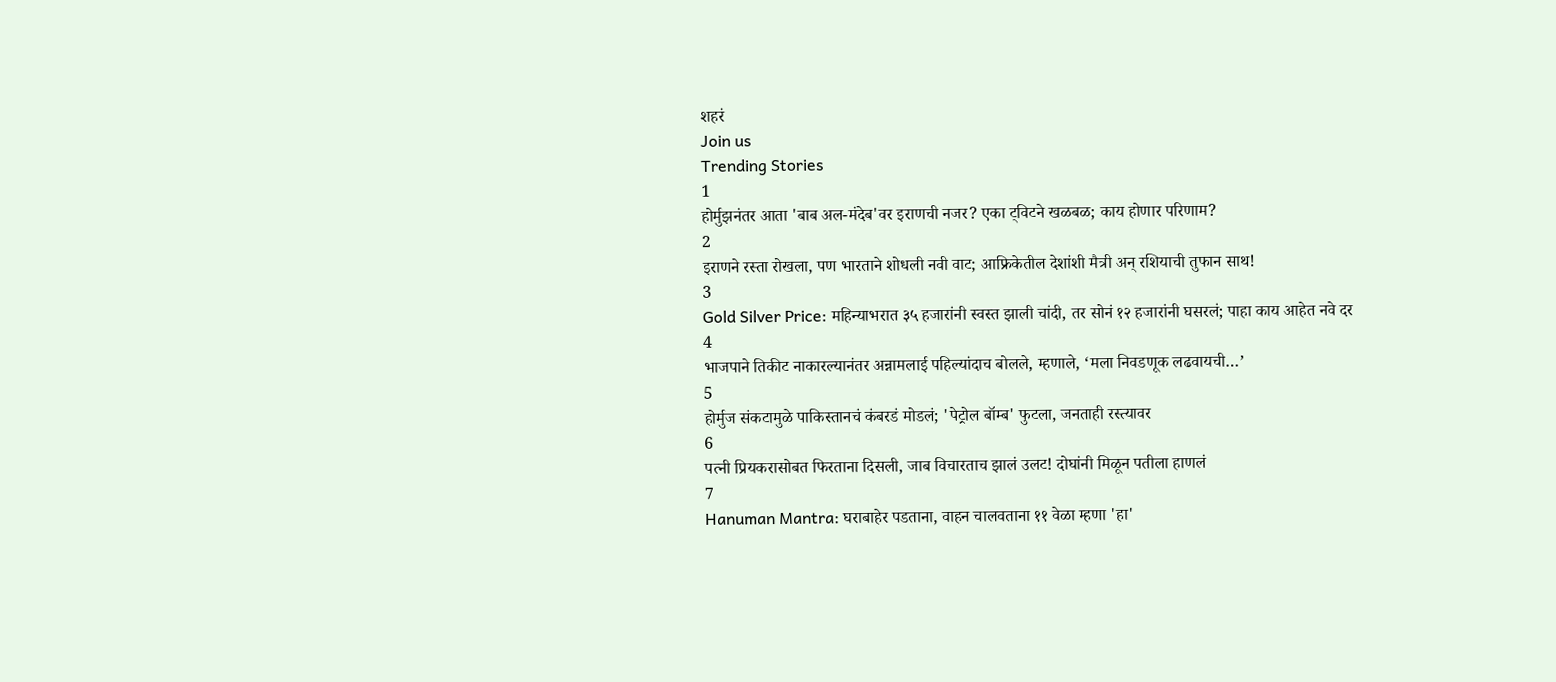शहरं
Join us
Trending Stories
1
होर्मुझनंतर आता 'बाब अल-मंदेब'वर इराणची नजर? एका ट्विटने खळबळ; काय होणार परिणाम?
2
इराणने रस्ता रोखला, पण भारताने शोधली नवी वाट; आफ्रिकेतील देशांशी मैत्री अन् रशियाची तुफान साथ!
3
Gold Silver Price: महिन्याभरात ३५ हजारांनी स्वस्त झाली चांदी, तर सोनं १२ हजारांनी घसरलं; पाहा काय आहेत नवे दर
4
भाजपाने तिकीट नाकारल्यानंतर अन्नामलाई पहिल्यांदाच बोलले, म्हणाले, ‘मला निवडणूक लढवायची…’
5
होर्मुज संकटामुळे पाकिस्तानचं कंबरडं मोडलं; 'पेट्रोल बॉम्ब' फुटला, जनताही रस्त्यावर
6
पत्नी प्रियकरासोबत फिरताना दिसली, जाब विचारताच झालं उलट! दोघांनी मिळून पतीला हाणलं
7
Hanuman Mantra: घराबाहेर पडताना, वाहन चालवताना ११ वेळा म्हणा 'हा'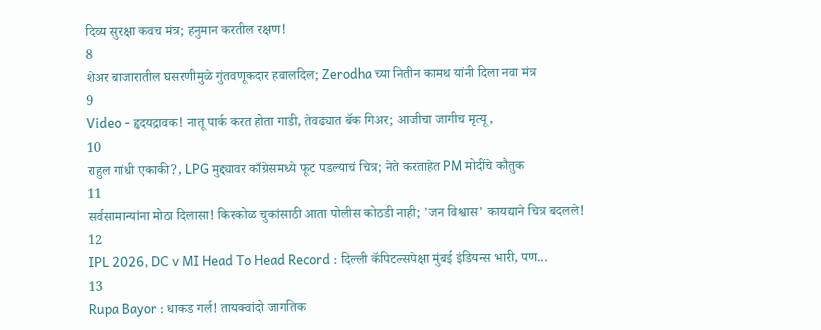दिव्य सुरक्षा कवच मंत्र; हनुमान करतील रक्षण!
8
शेअर बाजारातील घसरणीमुळे गुंतवणूकदार हवालदिल; Zerodha च्या नितीन कामथ यांनी दिला नवा मंत्र
9
Video - हृदयद्रावक! नातू पार्क करत होता गाडी, तेवढ्यात बॅक गिअर; आजीचा जागीच मृत्यू,
10
राहुल गांधी एकाकी?, LPG मुद्द्यावर काँग्रेसमध्ये फूट पडल्याचं चित्र; नेते करताहेत PM मोदींचे कौतुक
11
सर्वसामान्यांना मोठा दिलासा! किरकोळ चुकांसाठी आता पोलीस कोठडी नाही; 'जन विश्वास' कायद्याने चित्र बदलले!
12
IPL 2026, DC v MI Head To Head Record : दिल्ली कॅपिटल्सपेक्षा मुंबई इंडियन्स भारी, पण...
13
Rupa Bayor : धाकड गर्ल! तायक्वांदो जागतिक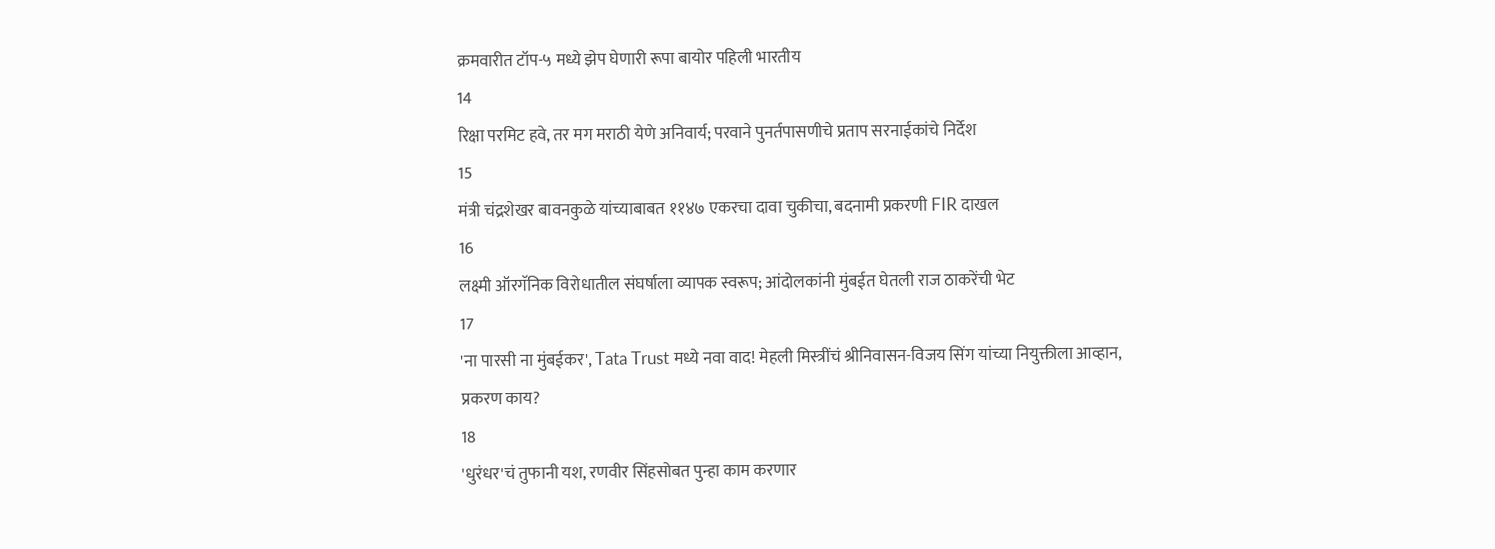क्रमवारीत टॉप-५ मध्ये झेप घेणारी रूपा बायोर पहिली भारतीय
14
रिक्षा परमिट हवे, तर मग मराठी येणे अनिवार्य; परवाने पुनर्तपासणीचे प्रताप सरनाईकांचे निर्देश
15
मंत्री चंद्रशेखर बावनकुळे यांच्याबाबत ११४७ एकरचा दावा चुकीचा, बदनामी प्रकरणी FIR दाखल
16
लक्ष्मी ऑरगॅनिक विरोधातील संघर्षाला व्यापक स्वरूप; आंदोलकांनी मुंबईत घेतली राज ठाकरेंची भेट
17
'ना पारसी ना मुंबईकर', Tata Trust मध्ये नवा वाद! मेहली मिस्त्रींचं श्रीनिवासन-विजय सिंग यांच्या नियुक्तीला आव्हान, प्रकरण काय?
18
'धुरंधर'चं तुफानी यश, रणवीर सिंहसोबत पुन्हा काम करणार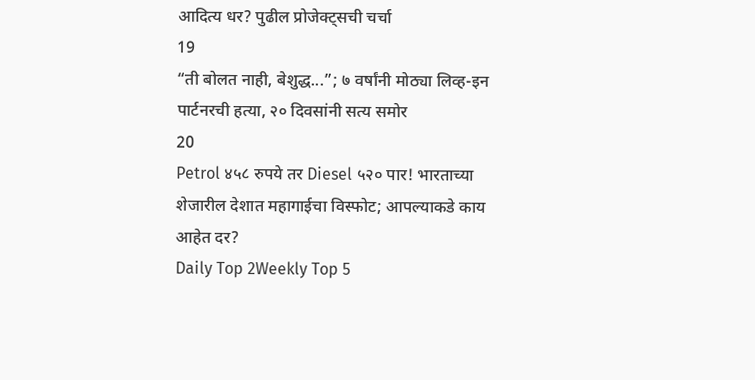आदित्य धर? पुढील प्रोजेक्ट्सची चर्चा
19
“ती बोलत नाही, बेशुद्ध...”; ७ वर्षांनी मोठ्या लिव्ह-इन पार्टनरची हत्या, २० दिवसांनी सत्य समोर
20
Petrol ४५८ रुपये तर Diesel ५२० पार! भारताच्या शेजारील देशात महागाईचा विस्फोट; आपल्याकडे काय आहेत दर?
Daily Top 2Weekly Top 5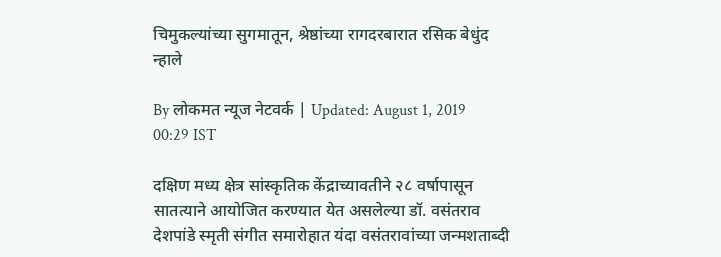चिमुकल्यांच्या सुगमातून, श्रेष्ठांच्या रागदरबारात रसिक बेधुंद न्हाले

By लोकमत न्यूज नेटवर्क | Updated: August 1, 2019 00:29 IST

दक्षिण मध्य क्षेत्र सांस्कृतिक केंद्राच्यावतीने २८ वर्षापासून सातत्याने आयोजित करण्यात येत असलेल्या डॉ. वसंतराव देशपांडे स्मृती संगीत समारोहात यंदा वसंतरावांच्या जन्मशताब्दी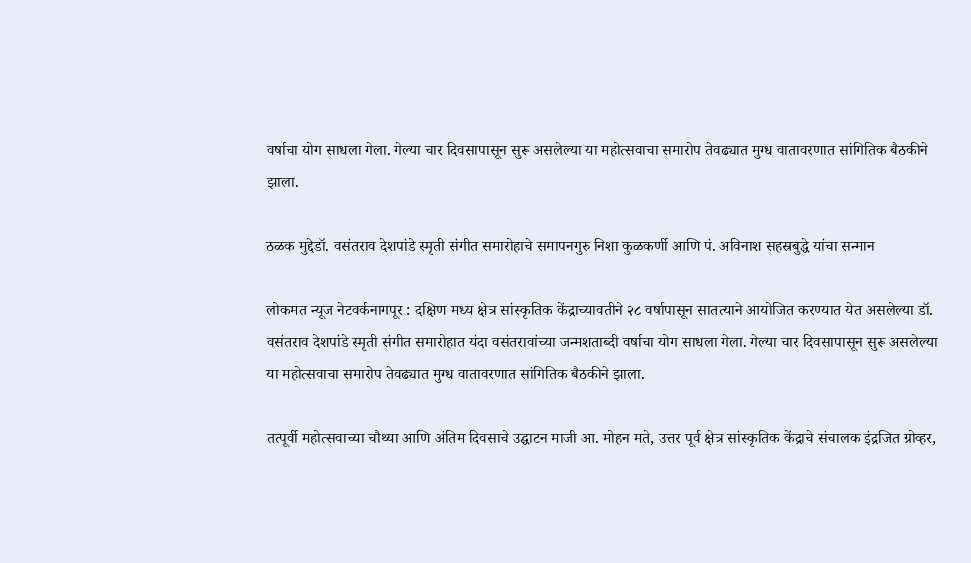वर्षाचा योग साधला गेला. गेल्या चार दिवसापासून सुरू असलेल्या या महोत्सवाचा समारोप तेवढ्यात मुग्ध वातावरणात सांगितिक बैठकीने झाला.

ठळक मुद्देडॉ. वसंतराव देशपांडे स्मृती संगीत समारोहाचे समापनगुरु निशा कुळकर्णी आणि पं. अविनाश सहस्रबुद्धे यांचा सन्मान

लोकमत न्यूज नेटवर्कनागपूर : दक्षिण मध्य क्षेत्र सांस्कृतिक केंद्राच्यावतीने २८ वर्षापासून सातत्याने आयोजित करण्यात येत असलेल्या डॉ. वसंतराव देशपांडे स्मृती संगीत समारोहात यंदा वसंतरावांच्या जन्मशताब्दी वर्षाचा योग साधला गेला. गेल्या चार दिवसापासून सुरू असलेल्या या महोत्सवाचा समारोप तेवढ्यात मुग्ध वातावरणात सांगितिक बैठकीने झाला.

तत्पूर्वी महोत्सवाच्या चौथ्या आणि अंतिम दिवसाचे उद्घाटन माजी आ. मोहन मते, उत्तर पूर्व क्षेत्र सांस्कृतिक केंद्राचे संचालक इंद्रजित ग्रोव्हर,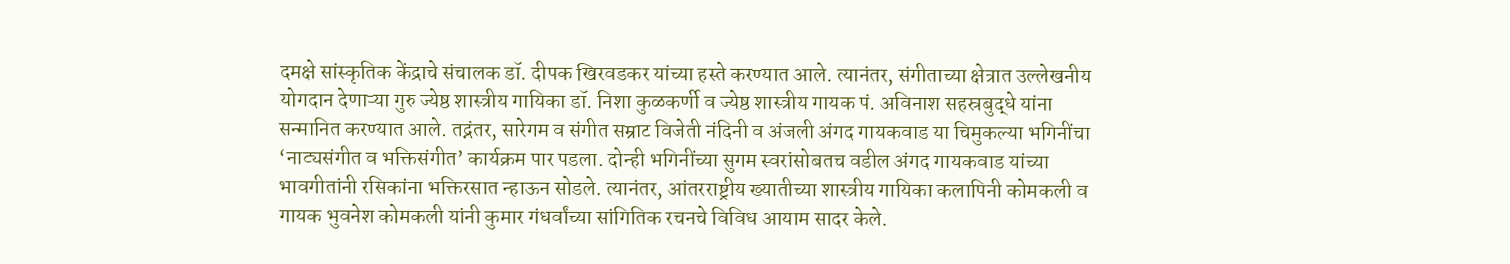दमक्षे सांस्कृतिक केंद्राचे संचालक डॉ. दीपक खिरवडकर यांच्या हस्ते करण्यात आले. त्यानंतर, संगीताच्या क्षेत्रात उल्लेखनीय योगदान देणाऱ्या गुरु ज्येष्ठ शास्त्रीय गायिका डॉ. निशा कुळकर्णी व ज्येष्ठ शास्त्रीय गायक पं. अविनाश सहस्रबुद्धे यांना सन्मानित करण्यात आले. तद्नंतर, सारेगम व संगीत सम्राट विजेती नंदिनी व अंजली अंगद गायकवाड या चिमुकल्या भगिनींचा ‘नाट्यसंगीत व भक्तिसंगीत’ कार्यक्रम पार पडला. दोन्ही भगिनींच्या सुगम स्वरांसोबतच वडील अंगद गायकवाड यांच्या भावगीतांनी रसिकांना भक्तिरसात न्हाऊन सोडले. त्यानंतर, आंतरराष्ट्रीय ख्यातीच्या शास्त्रीय गायिका कलापिनी कोमकली व गायक भुवनेश कोमकली यांनी कुमार गंधर्वांच्या सांगितिक रचनचे विविध आयाम सादर केले.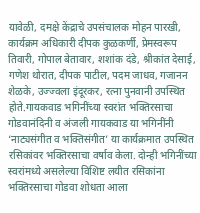यावेळी, दमक्षे केंद्राचे उपसंचालक मोहन पारखी, कार्यक्रम अधिकारी दीपक कुळकर्णी, प्रेमस्वरूप तिवारी, गोपाल बेतावार, शशांक दंडे, श्रीकांत देसाई, गणेश थोरात, दीपक पाटील, पदम जाधव, गजानन शेळके, उज्ज्वला इंदूरकर, रत्ना पुनवानी उपस्थित होते.गायकवाड भगिनींच्या स्वरांत भक्तिरसाचा गोडवानंदिनी व अंजली गायकवाड या भगिनींनी ‘नाट्यसंगीत व भक्तिसंगीत’ या कार्यक्रमात उपस्थित रसिकांवर भक्तिरसाचा वर्षाव केला. दोन्ही भगिनींच्या स्वरांमध्ये असलेल्या विशिष्ट लयीत रसिकांना भक्तिरसाचा गोडवा शोधता आला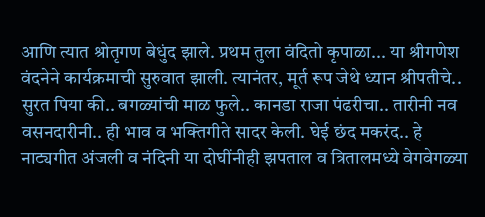आणि त्यात श्रोतृगण बेधुंद झाले. प्रथम तुला वंदितो कृपाळा... या श्रीगणेश वंदनेने कार्यक्रमाची सुरुवात झाली. त्यानंतर, मूर्त रूप जेथे ध्यान श्रीपतीचे.. सुरत पिया की.. बगळ्यांची माळ फुले.. कानडा राजा पंढरीचा.. तारीनी नव वसनदारीनी.. ही भाव व भक्तिगीते सादर केली. घेई छंद मकरंद.. हे नाट्यगीत अंजली व नंदिनी या दोघींनीही झपताल व त्रितालमध्ये वेगवेगळ्या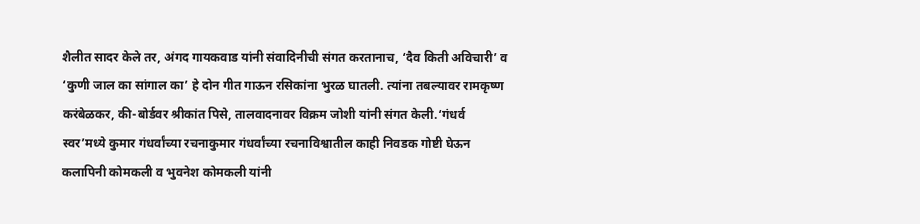शैलीत सादर केले तर, अंगद गायकवाड यांनी संवादिनीची संगत करतानाच, ‘दैव किती अविचारी’ व ‘कुणी जाल का सांगाल का’ हे दोन गीत गाऊन रसिकांना भुरळ घातली. त्यांना तबल्यावर रामकृष्ण करंबेळकर, की-बोर्डवर श्रीकांत पिसे, तालवादनावर विक्रम जोशी यांनी संगत केली.‘गंधर्व स्वर’मध्ये कुमार गंधर्वांच्या रचनाकुमार गंधर्वांच्या रचनाविश्वातील काही निवडक गोष्टी घेऊन कलापिनी कोमकली व भुवनेश कोमकली यांनी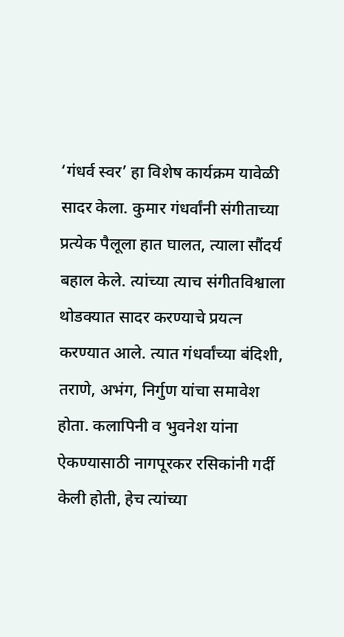‘गंधर्व स्वर’ हा विशेष कार्यक्रम यावेळी सादर केला. कुमार गंधर्वांनी संगीताच्या प्रत्येक पैलूला हात घालत, त्याला सौंदर्य बहाल केले. त्यांच्या त्याच संगीतविश्वाला थोडक्यात सादर करण्याचे प्रयत्न करण्यात आले. त्यात गंधर्वांच्या बंदिशी, तराणे, अभंग, निर्गुण यांचा समावेश होता. कलापिनी व भुवनेश यांना ऐकण्यासाठी नागपूरकर रसिकांनी गर्दी केली होती, हेच त्यांच्या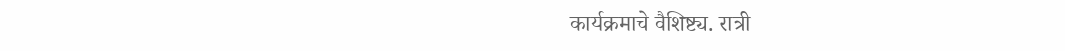कार्यक्रमाचे वैशिष्ट्य. रात्री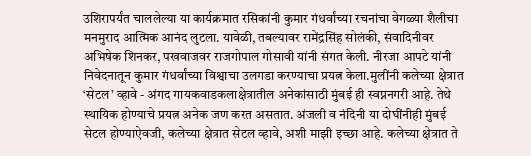उशिरापर्यंत चाललेल्या या कार्यक्रमात रसिकांनी कुमार गंधर्वांच्या रचनांचा वेगळ्या शैलीचा मनमुराद आत्मिक आनंद लुटला. यावेळी, तबल्यावर रामेंद्रसिंह सोलंकी, संवादिनीवर अभिषेक शिनकर, पखवाजवर राजगोपाल गोसावी यांनी संगत केली. नीरजा आपटे यांनी निवेदनातून कुमार गंधर्वांच्या विश्वाचा उलगडा करण्याचा प्रयत्न केला.मुलींनी कलेच्या क्षेत्रात ‘सेटल’ व्हावे - अंगद गायकवाडकलाक्षेत्रातील अनेकांसाठी मुंबई ही स्वप्ननगरी आहे. तेथे स्थायिक होण्याचे प्रयत्न अनेक जण करत असतात. अंजली व नंदिनी या दोघींनीही मुंबई सेटल होण्याऐवजी, कलेच्या क्षेत्रात सेटल व्हावे, अशी माझी इच्छा आहे. कलेच्या क्षेत्रात ते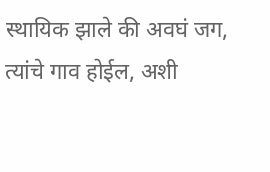स्थायिक झाले की अवघं जग, त्यांचे गाव होईल, अशी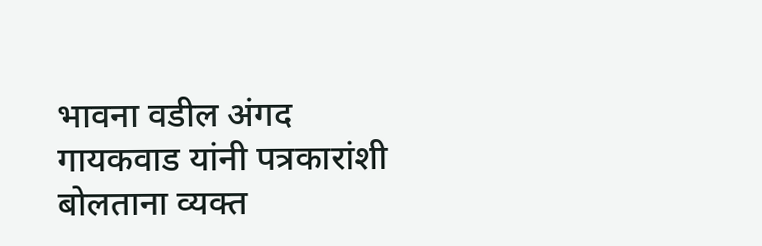भावना वडील अंगद गायकवाड यांनी पत्रकारांशी बोलताना व्यक्त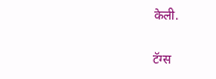केली.

टॅग्स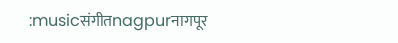:musicसंगीतnagpurनागपूर